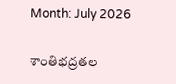Month: July 2026

శాంతిభద్రతల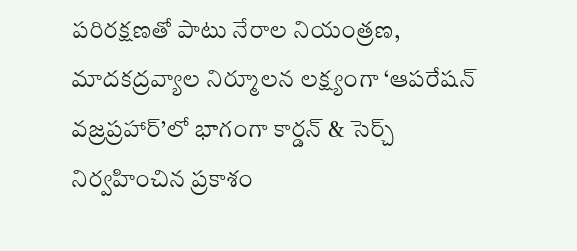పరిరక్షణతో పాటు నేరాల నియంత్రణ, మాదకద్రవ్యాల నిర్మూలన లక్ష్యంగా ‘ఆపరేషన్ వజ్రప్రహార్’లో భాగంగా కార్డన్ & సెర్చ్ నిర్వహించిన ప్రకాశం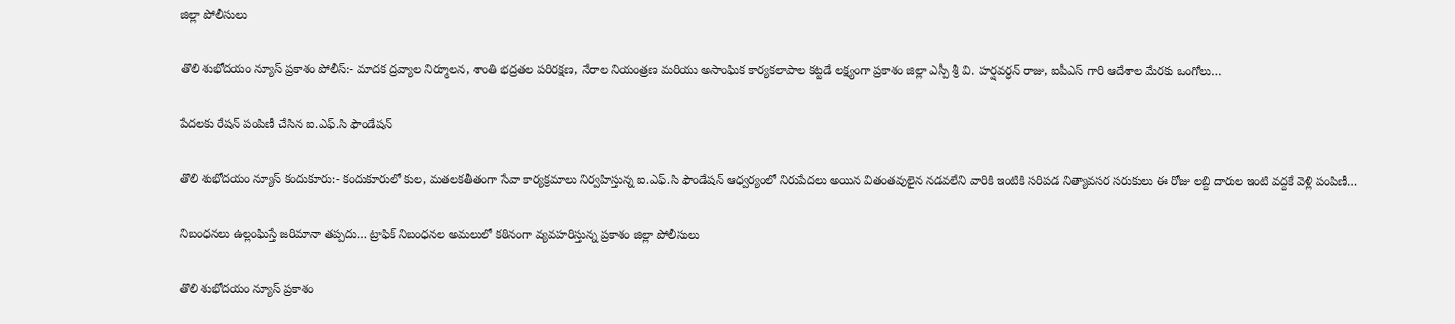జిల్లా పోలీసులు

తొలి శుభోదయం న్యూస్ ప్రకాశం పోలీస్:- మాదక ద్రవ్యాల నిర్మూలన, శాంతి భద్రతల పరిరక్షణ, నేరాల నియంత్రణ మరియు అసాంఘిక కార్యకలాపాల కట్టడే లక్ష్యంగా ప్రకాశం జిల్లా ఎస్పీ శ్రీ వి. హర్షవర్ధన్ రాజు, ఐపీఎస్ గారి ఆదేశాల మేరకు ఒంగోలు…

పేదలకు రేషన్ పంపిణీ చేసిన ఐ.ఎఫ్.సి ఫౌండేషన్

తొలి శుభోదయం న్యూస్ కందుకూరు:- కందుకూరులో కుల, మతలకతీతంగా సేవా కార్యక్రమాలు నిర్వహిస్తున్న ఐ.ఎఫ్.సి ఫౌండేషన్ ఆధ్వర్యంలో నిరుపేదలు అయిన వితంతవులైన నడవలేని వారికి ఇంటికి సరిపడ నిత్యావసర సరుకులు ఈ రోజు లబ్ది దారుల ఇంటి వద్దకే వెళ్లి పంపిణీ…

నిబంధనలు ఉల్లంఘిస్తే జరిమానా తప్పదు… ట్రాఫిక్ నిబంధనల అమలులో కఠినంగా వ్యవహరిస్తున్న ప్రకాశం జిల్లా పోలీసులు

తొలి శుభోదయం న్యూస్ ప్రకాశం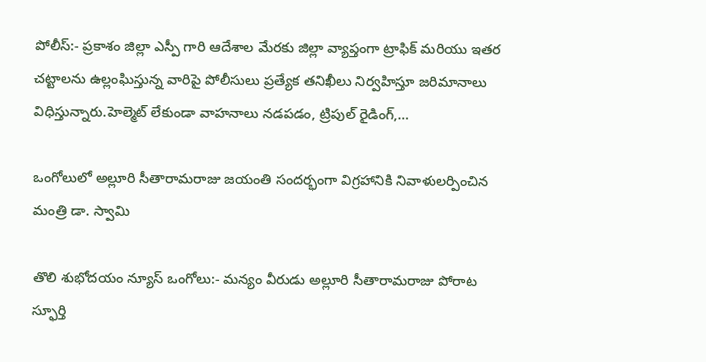పోలీస్:- ప్రకాశం జిల్లా ఎస్పీ గారి ఆదేశాల మేరకు జిల్లా వ్యాప్తంగా ట్రాఫిక్ మరియు ఇతర చట్టాలను ఉల్లంఘిస్తున్న వారిపై పోలీసులు ప్రత్యేక తనిఖీలు నిర్వహిస్తూ జరిమానాలు విధిస్తున్నారు.హెల్మెట్ లేకుండా వాహనాలు నడపడం, ట్రిపుల్ రైడింగ్,…

ఒంగోలులో అల్లూరి సీతారామరాజు జయంతి సందర్భంగా విగ్రహానికి నివాళులర్పించిన మంత్రి డా. స్వామి

తొలి శుభోదయం న్యూస్ ఒంగోలు:- మన్యం వీరుడు అల్లూరి సీతారామరాజు పోరాట స్ఫూర్తి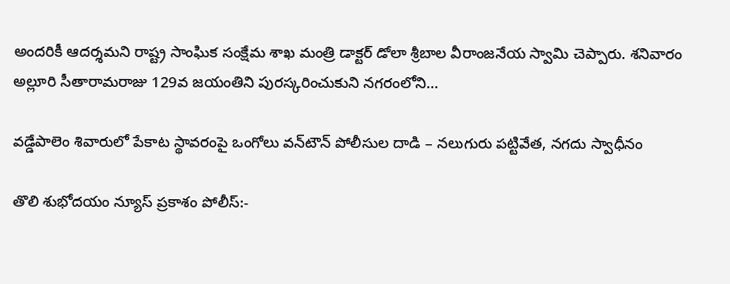అందరికీ ఆదర్శమని రాష్ట్ర సాంఘిక సంక్షేమ శాఖ మంత్రి డాక్టర్ డోలా శ్రీబాల వీరాంజనేయ స్వామి చెప్పారు. శనివారం అల్లూరి సీతారామరాజు 129వ జయంతిని పురస్కరించుకుని నగరంలోని…

వడ్డేపాలెం శివారులో పేకాట స్థావరంపై ఒంగోలు వన్‌టౌన్ పోలీసుల దాడి – నలుగురు పట్టివేత, నగదు స్వాధీనం

తొలి శుభోదయం న్యూస్ ప్రకాశం పోలీస్:-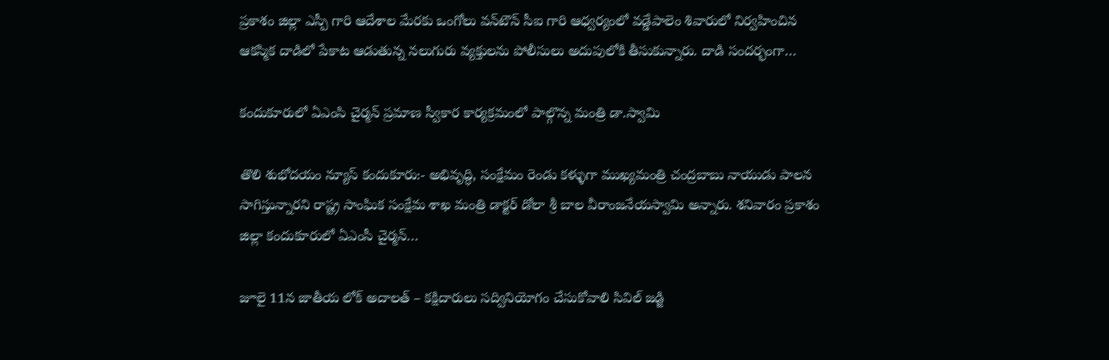ప్రకాశం జిల్లా ఎస్పీ గారి ఆదేశాల మేరకు ఒంగోలు వన్‌టౌన్ సీఐ గారి ఆధ్వర్యంలో వడ్డేపాలెం శివారులో నిర్వహించిన ఆకస్మిక దాడిలో పేకాట ఆడుతున్న నలుగురు వ్యక్తులను పోలీసులు అదుపులోకి తీసుకున్నారు. దాడి సందర్భంగా…

కందుకూరులో ఏఎంసి చైర్మన్ ప్రమాణ స్వీకార కార్యక్రమంలో పాల్గొన్న మంత్రి డా.స్వామి

తొలి శుభోదయం న్యూస్ కందుకూరు:- అభివృద్ధి, సంక్షేమం రెండు కళ్ళుగా ముఖ్యమంత్రి చంద్రబాబు నాయుడు పాలన సాగిస్తున్నారని రాష్ట్ర సాంఘిక సంక్షేమ శాఖ మంత్రి డాక్టర్ డోలా శ్రీ బాల వీరాంజనేయస్వామి అన్నారు. శనివారం ప్రకాశం జిల్లా కందుకూరులో ఏఎంసీ చైర్మన్…

జూలై 11న జాతీయ లోక్ అదాలత్ – కక్షిదారులు సద్వినియోగం చేసుకోవాలి సివిల్ జడ్జి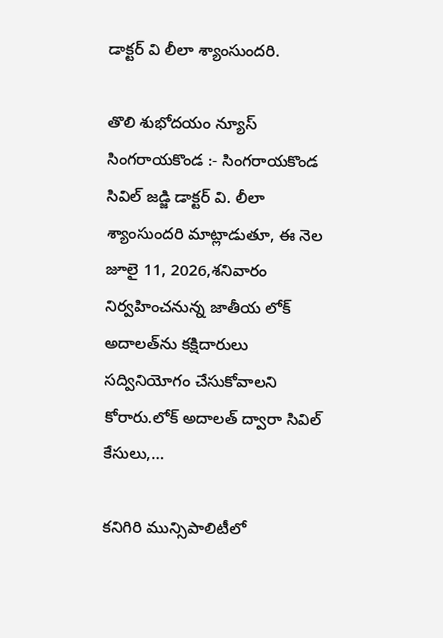డాక్టర్ వి లీలా శ్యాంసుందరి.

తొలి శుభోదయం న్యూస్ సింగరాయకొండ :- సింగరాయకొండ సివిల్ జడ్జి డాక్టర్ వి. లీలా శ్యాంసుందరి మాట్లాడుతూ, ఈ నెల జూలై 11, 2026,శనివారం నిర్వహించనున్న జాతీయ లోక్ అదాలత్‌ను కక్షిదారులు సద్వినియోగం చేసుకోవాలని కోరారు.లోక్ అదాలత్ ద్వారా సివిల్ కేసులు,…

కనిగిరి మున్సిపాలిటీలో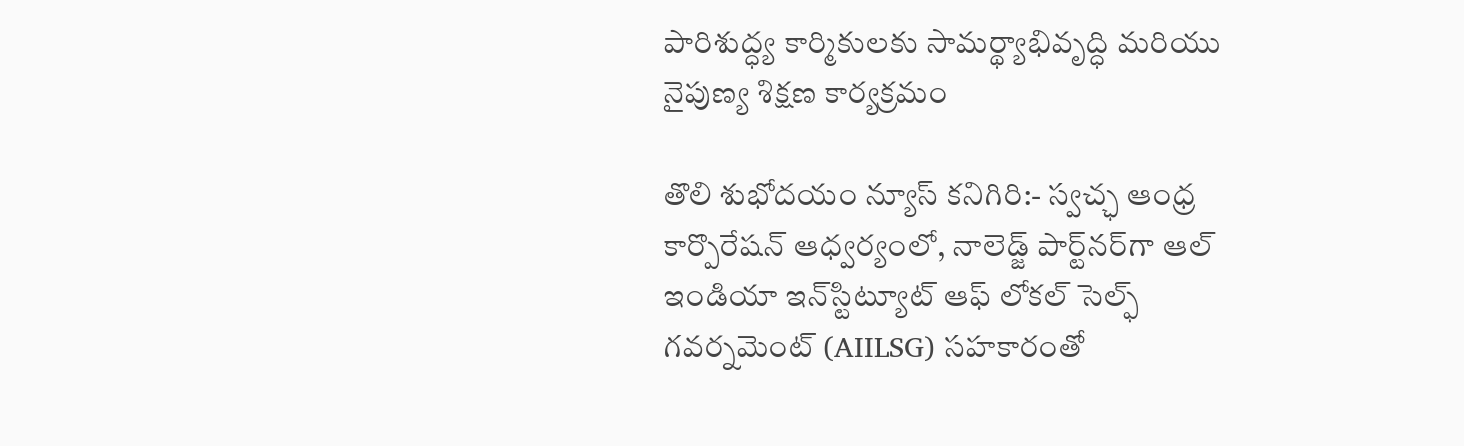పారిశుద్ధ్య కార్మికులకు సామర్థ్యాభివృద్ధి మరియు నైపుణ్య శిక్షణ కార్యక్రమం

తొలి శుభోదయం న్యూస్ కనిగిరి:- స్వచ్ఛ ఆంధ్ర కార్పొరేషన్ ఆధ్వర్యంలో, నాలెడ్జ్ పార్ట్‌నర్‌గా ఆల్ ఇండియా ఇన్‌స్టిట్యూట్ ఆఫ్ లోకల్ సెల్ఫ్ గవర్నమెంట్ (AIILSG) సహకారంతో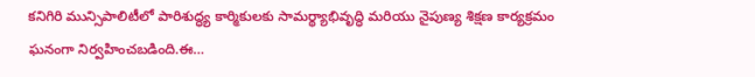కనిగిరి మున్సిపాలిటీలో పారిశుద్ధ్య కార్మికులకు సామర్థ్యాభివృద్ధి మరియు నైపుణ్య శిక్షణ కార్యక్రమం ఘనంగా నిర్వహించబడింది.ఈ…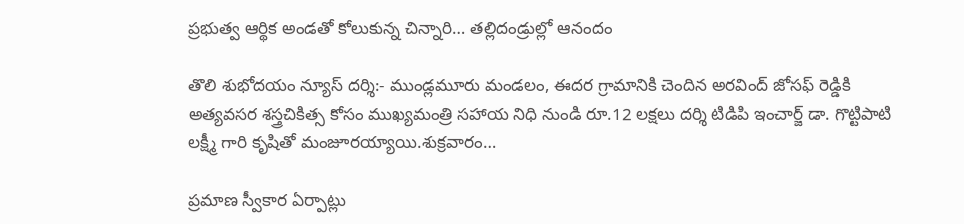ప్రభుత్వ ఆర్థిక అండతో కోలుకున్న చిన్నారి… తల్లిదండ్రుల్లో ఆనందం

తొలి శుభోదయం న్యూస్ దర్శి:- ముండ్లమూరు మండలం, ఈదర గ్రామానికి చెందిన అరవింద్ జోసఫ్ రెడ్డికి అత్యవసర శస్త్రచికిత్స కోసం ముఖ్యమంత్రి సహాయ నిధి నుండి రూ.12 లక్షలు దర్శి టిడిపి ఇంచార్జ్ డా. గొట్టిపాటి లక్ష్మీ గారి కృషితో మంజూరయ్యాయి.శుక్రవారం…

ప్రమాణ స్వీకార ఏర్పాట్లు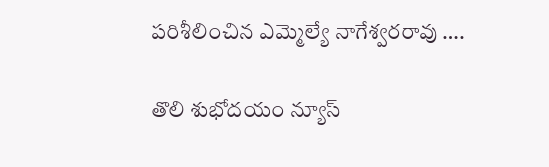పరిశీలించిన ఎమ్మెల్యే నాగేశ్వరరావు ….

తొలి శుభోదయం న్యూస్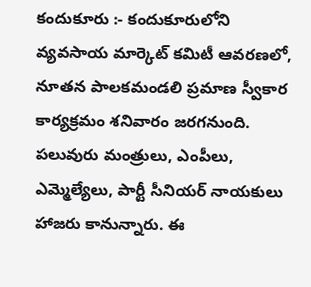కందుకూరు :- కందుకూరులోని వ్యవసాయ మార్కెట్ కమిటీ ఆవరణలో, నూతన పాలకమండలి ప్రమాణ స్వీకార కార్యక్రమం శనివారం జరగనుంది. పలువురు మంత్రులు, ఎంపీలు, ఎమ్మెల్యేలు, పార్టీ సీనియర్ నాయకులు హాజరు కానున్నారు. ఈ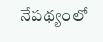నేపథ్యంలో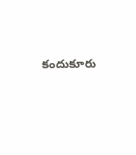కందుకూరు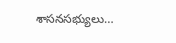శాసనసభ్యులు…